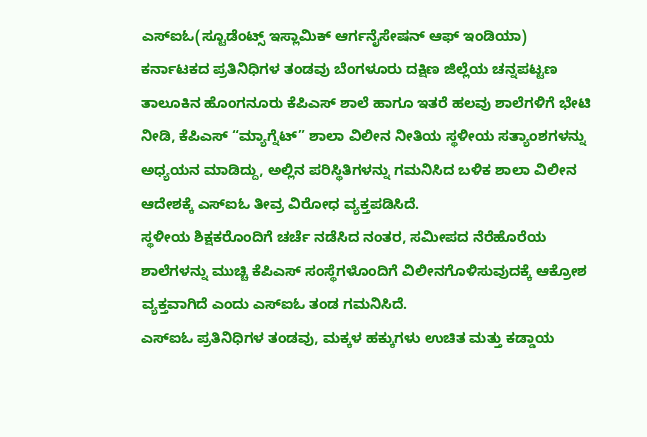ಎಸ್ಐಓ(ಸ್ಟೂಡೆಂಟ್ಸ್ ಇಸ್ಲಾಮಿಕ್ ಆರ್ಗನೈಸೇಷನ್ ಆಫ್ ಇಂಡಿಯಾ) ಕರ್ನಾಟಕದ ಪ್ರತಿನಿಧಿಗಳ ತಂಡವು ಬೆಂಗಳೂರು ದಕ್ಷಿಣ ಜಿಲ್ಲೆಯ ಚನ್ನಪಟ್ಟಣ ತಾಲೂಕಿನ ಹೊಂಗನೂರು ಕೆಪಿಎಸ್ ಶಾಲೆ ಹಾಗೂ ಇತರೆ ಹಲವು ಶಾಲೆಗಳಿಗೆ ಭೇಟಿ ನೀಡಿ, ಕೆಪಿಎಸ್ “ಮ್ಯಾಗ್ನೆಟ್” ಶಾಲಾ ವಿಲೀನ ನೀತಿಯ ಸ್ಥಳೀಯ ಸತ್ಯಾಂಶಗಳನ್ನು ಅಧ್ಯಯನ ಮಾಡಿದ್ದು, ಅಲ್ಲಿನ ಪರಿಸ್ಥಿತಿಗಳನ್ನು ಗಮನಿಸಿದ ಬಳಿಕ ಶಾಲಾ ವಿಲೀನ ಆದೇಶಕ್ಕೆ ಎಸ್ಐಓ ತೀವ್ರ ವಿರೋಧ ವ್ಯಕ್ತಪಡಿಸಿದೆ.
ಸ್ಥಳೀಯ ಶಿಕ್ಷಕರೊಂದಿಗೆ ಚರ್ಚೆ ನಡೆಸಿದ ನಂತರ, ಸಮೀಪದ ನೆರೆಹೊರೆಯ ಶಾಲೆಗಳನ್ನು ಮುಚ್ಚಿ ಕೆಪಿಎಸ್ ಸಂಸ್ಥೆಗಳೊಂದಿಗೆ ವಿಲೀನಗೊಳಿಸುವುದಕ್ಕೆ ಆಕ್ರೋಶ ವ್ಯಕ್ತವಾಗಿದೆ ಎಂದು ಎಸ್ಐಓ ತಂಡ ಗಮನಿಸಿದೆ.
ಎಸ್ಐಓ ಪ್ರತಿನಿಧಿಗಳ ತಂಡವು, ಮಕ್ಕಳ ಹಕ್ಕುಗಳು ಉಚಿತ ಮತ್ತು ಕಡ್ಡಾಯ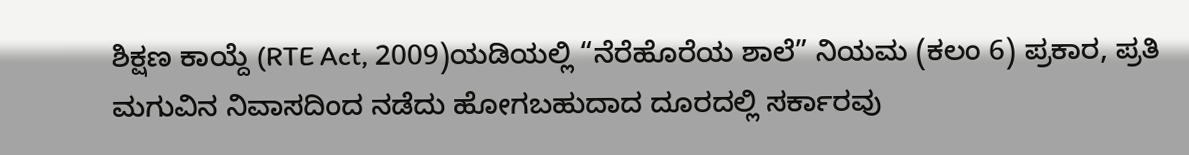ಶಿಕ್ಷಣ ಕಾಯ್ದೆ (RTE Act, 2009)ಯಡಿಯಲ್ಲಿ “ನೆರೆಹೊರೆಯ ಶಾಲೆ” ನಿಯಮ (ಕಲಂ 6) ಪ್ರಕಾರ, ಪ್ರತಿ ಮಗುವಿನ ನಿವಾಸದಿಂದ ನಡೆದು ಹೋಗಬಹುದಾದ ದೂರದಲ್ಲಿ ಸರ್ಕಾರವು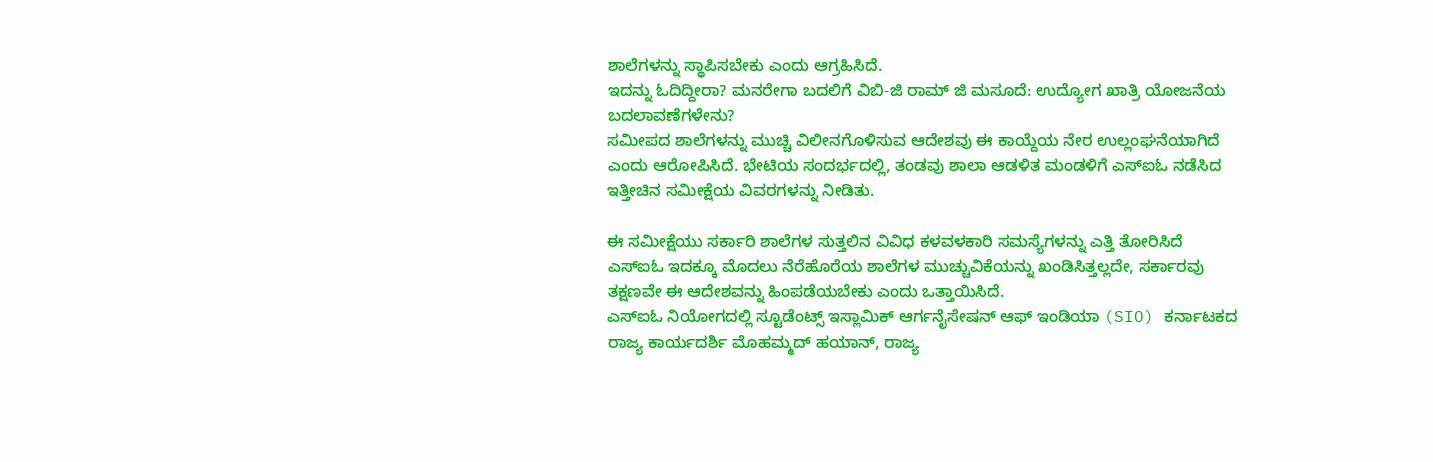ಶಾಲೆಗಳನ್ನು ಸ್ಥಾಪಿಸಬೇಕು ಎಂದು ಆಗ್ರಹಿಸಿದೆ.
ಇದನ್ನು ಓದಿದ್ದೀರಾ? ಮನರೇಗಾ ಬದಲಿಗೆ ವಿಬಿ-ಜಿ ರಾಮ್ ಜಿ ಮಸೂದೆ: ಉದ್ಯೋಗ ಖಾತ್ರಿ ಯೋಜನೆಯ ಬದಲಾವಣೆಗಳೇನು?
ಸಮೀಪದ ಶಾಲೆಗಳನ್ನು ಮುಚ್ಚಿ ವಿಲೀನಗೊಳಿಸುವ ಆದೇಶವು ಈ ಕಾಯ್ದೆಯ ನೇರ ಉಲ್ಲಂಘನೆಯಾಗಿದೆ ಎಂದು ಆರೋಪಿಸಿದೆ. ಭೇಟಿಯ ಸಂದರ್ಭದಲ್ಲಿ, ತಂಡವು ಶಾಲಾ ಆಡಳಿತ ಮಂಡಳಿಗೆ ಎಸ್ಐಓ ನಡೆಸಿದ ಇತ್ತೀಚಿನ ಸಮೀಕ್ಷೆಯ ವಿವರಗಳನ್ನು ನೀಡಿತು.

ಈ ಸಮೀಕ್ಷೆಯು ಸರ್ಕಾರಿ ಶಾಲೆಗಳ ಸುತ್ತಲಿನ ವಿವಿಧ ಕಳವಳಕಾರಿ ಸಮಸ್ಯೆಗಳನ್ನು ಎತ್ತಿ ತೋರಿಸಿದೆ ಎಸ್ಐಓ ಇದಕ್ಕೂ ಮೊದಲು ನೆರೆಹೊರೆಯ ಶಾಲೆಗಳ ಮುಚ್ಚುವಿಕೆಯನ್ನು ಖಂಡಿಸಿತ್ತಲ್ಲದೇ, ಸರ್ಕಾರವು ತಕ್ಷಣವೇ ಈ ಆದೇಶವನ್ನು ಹಿಂಪಡೆಯಬೇಕು ಎಂದು ಒತ್ತಾಯಿಸಿದೆ.
ಎಸ್ಐಓ ನಿಯೋಗದಲ್ಲಿ ಸ್ಟೂಡೆಂಟ್ಸ್ ಇಸ್ಲಾಮಿಕ್ ಆರ್ಗನೈಸೇಷನ್ ಆಫ್ ಇಂಡಿಯಾ (SIO) ಕರ್ನಾಟಕದ ರಾಜ್ಯ ಕಾರ್ಯದರ್ಶಿ ಮೊಹಮ್ಮದ್ ಹಯಾನ್, ರಾಜ್ಯ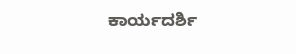ಕಾರ್ಯದರ್ಶಿ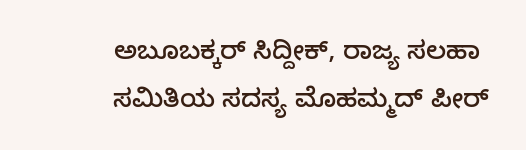ಅಬೂಬಕ್ಕರ್ ಸಿದ್ದೀಕ್, ರಾಜ್ಯ ಸಲಹಾ ಸಮಿತಿಯ ಸದಸ್ಯ ಮೊಹಮ್ಮದ್ ಪೀರ್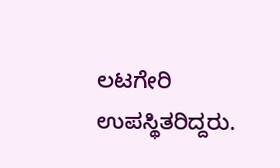ಲಟಗೇರಿ ಉಪಸ್ಥಿತರಿದ್ದರು.